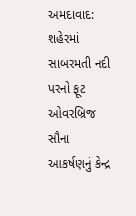અમદાવાદ: શહેરમાં સાબરમતી નદી પરનો ફૂટ ઓવરબ્રિજ સૌના આકર્ષણનું કેન્દ્ર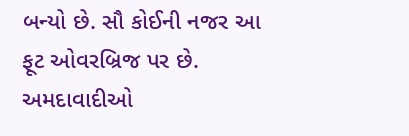બન્યો છે. સૌ કોઈની નજર આ ફૂટ ઓવરબ્રિજ પર છે. અમદાવાદીઓ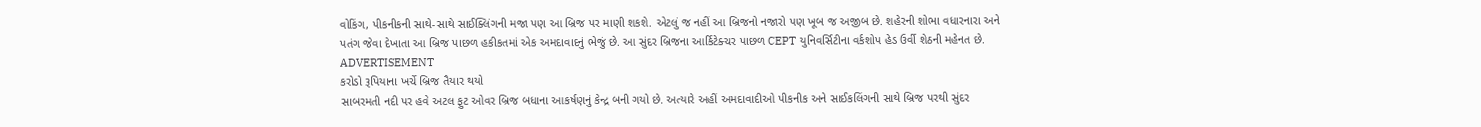વોકિંગ, પીકનીકની સાથે-સાથે સાઈક્લિંગની મજા પણ આ બ્રિજ પર માણી શકશે. એટલું જ નહીં આ બ્રિજનો નજારો પણ ખૂબ જ અજીબ છે. શહેરની શોભા વધારનારા અને પતંગ જેવા દેખાતા આ બ્રિજ પાછળ હકીકતમાં એક અમદાવાદનું ભેજું છે. આ સુંદર બ્રિજના આર્કિટેક્ચર પાછળ CEPT યુનિવર્સિટીના વર્કશોપ હેડ ઉર્વી શેઠની મહેનત છે.
ADVERTISEMENT
કરોડો રૂપિયાના ખર્ચે બ્રિજ તૈયાર થયો
સાબરમતી નદી પર હવે અટલ ફુટ ઓવર બ્રિજ બધાના આકર્ષણનું કેન્દ્ર બની ગયો છે. અત્યારે અહીં અમદાવાદીઓ પીકનીક અને સાઈકલિંગની સાથે બ્રિજ પરથી સુંદર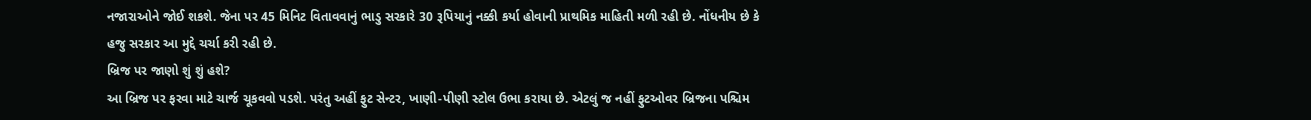નજારાઓને જોઈ શકશે. જેના પર 45 મિનિટ વિતાવવાનું ભાડુ સરકારે 30 રૂપિયાનું નક્કી કર્યા હોવાની પ્રાથમિક માહિતી મળી રહી છે. નોંધનીય છે કે હજુ સરકાર આ મુદ્દે ચર્ચા કરી રહી છે.
બ્રિજ પર જાણો શું શું હશે?
આ બ્રિજ પર ફરવા માટે ચાર્જ ચૂકવવો પડશે. પરંતુ અહીં ફુટ સેન્ટર, ખાણી-પીણી સ્ટોલ ઉભા કરાયા છે. એટલું જ નહીં ફુટઓવર બ્રિજના પશ્ચિમ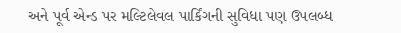અને પૂર્વ એન્ડ પર મલ્ટિલેવલ પાર્કિંગની સુવિધા પણ ઉપલબ્ધ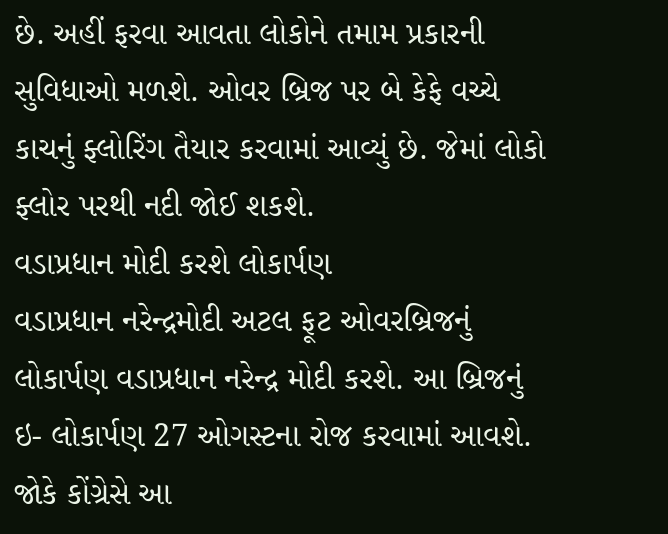છે. અહીં ફરવા આવતા લોકોને તમામ પ્રકારની સુવિધાઓ મળશે. ઓવર બ્રિજ પર બે કેફે વચ્ચે કાચનું ફ્લોરિંગ તૈયાર કરવામાં આવ્યું છે. જેમાં લોકો ફ્લોર પરથી નદી જોઈ શકશે.
વડાપ્રધાન મોદી કરશે લોકાર્પણ
વડાપ્રધાન નરેન્દ્રમોદી અટલ ફૂટ ઓવરબ્રિજનું લોકાર્પણ વડાપ્રધાન નરેન્દ્ર મોદી કરશે. આ બ્રિજનું ઇ- લોકાર્પણ 27 ઓગસ્ટના રોજ કરવામાં આવશે. જોકે કોંગ્રેસે આ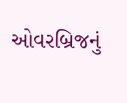ઓવરબ્રિજનું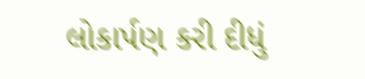લોકાર્પણ કરી દીધું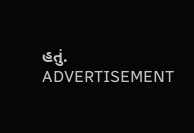હતું.
ADVERTISEMENT